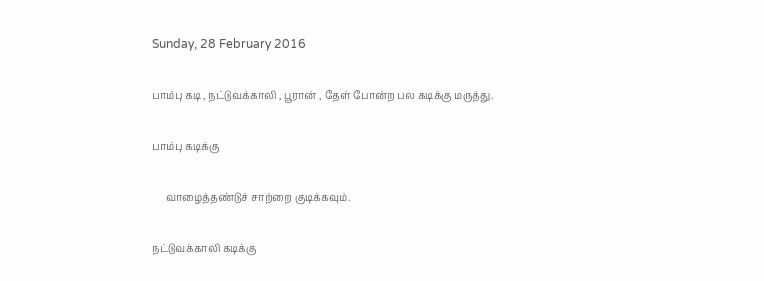Sunday, 28 February 2016

பாம்பு கடி , நட்டுவக்காலி , பூரான் , தேள் போன்ற பல கடிக்கு மருத்து.

பாம்பு கடிக்கு

     வாழைத்தண்டுச் சாற்றை குடிக்கவும்.

நட்டுவக்காலி கடிக்கு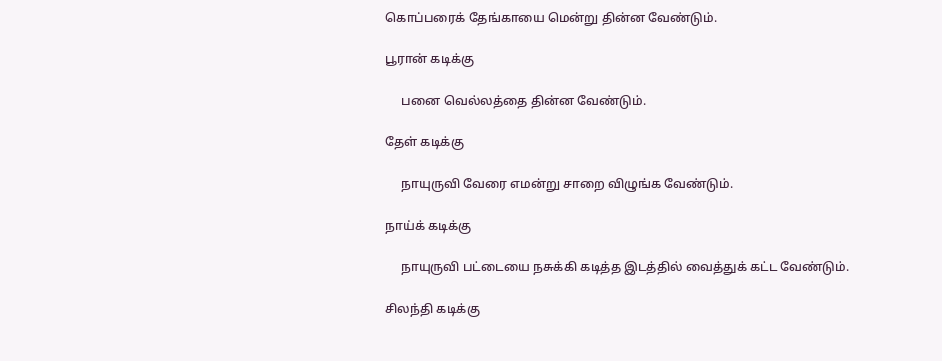கொப்பரைக் தேங்காயை மென்று தின்ன வேண்டும்.

பூரான் கடிக்கு

     பனை வெல்லத்தை தின்ன வேண்டும்.

தேள் கடிக்கு

     நாயுருவி வேரை எமன்று சாறை விழுங்க வேண்டும்.

நாய்க் கடிக்கு

     நாயுருவி பட்டையை நசுக்கி கடித்த இடத்தில் வைத்துக் கட்ட வேண்டும்.

சிலந்தி கடிக்கு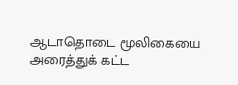ஆடாதொடை மூலிகையை அரைத்துக் கட்ட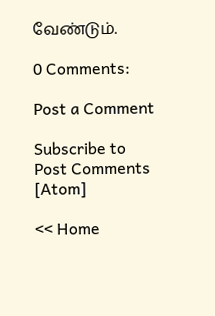வேண்டும்.

0 Comments:

Post a Comment

Subscribe to Post Comments [Atom]

<< Home